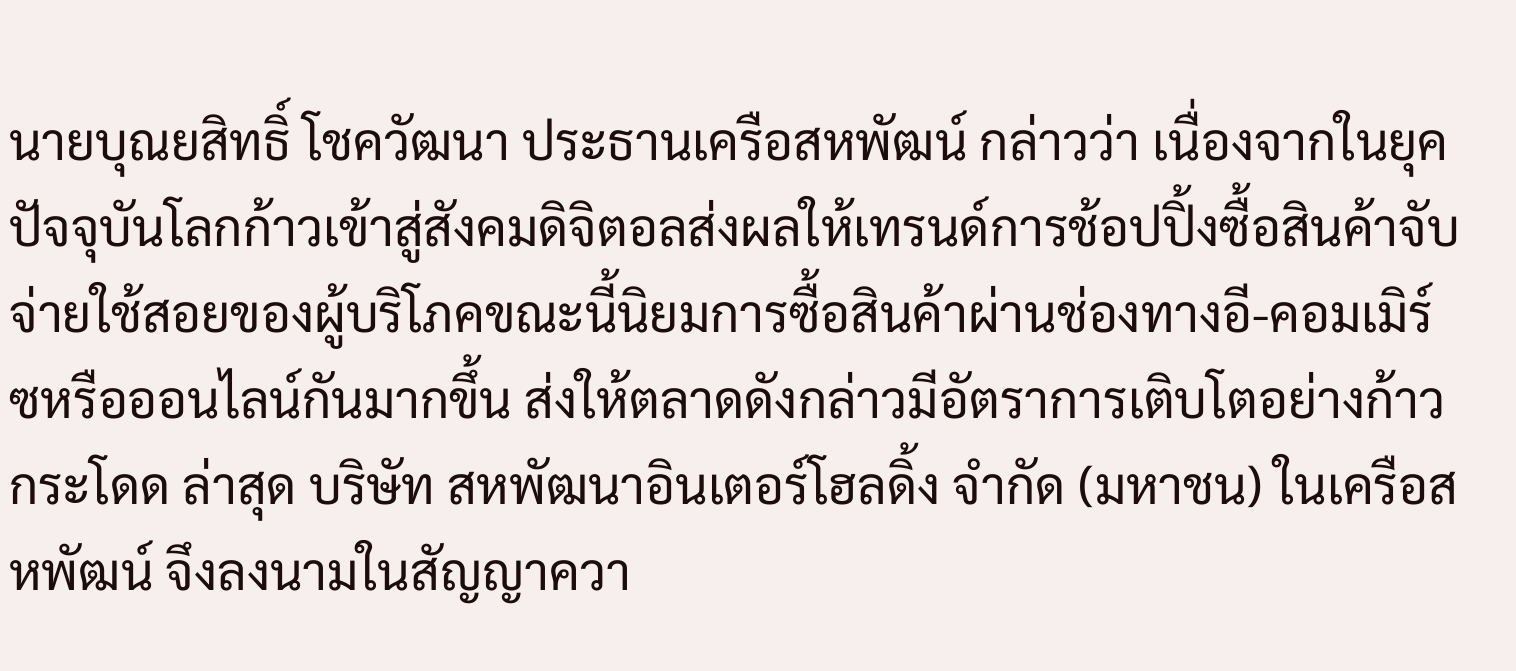นายบุณยสิทธิ์ โชควัฒนา ประธานเครือสหพัฒน์ กล่าวว่า เนื่องจากในยุคปัจจุบันโลกก้าวเข้าสู่สังคมดิจิตอลส่งผลให้เทรนด์การช้อปปิ้งซื้อสินค้าจับจ่ายใช้สอยของผู้บริโภคขณะนี้นิยมการซื้อสินค้าผ่านช่องทางอี-คอมเมิร์ซหรือออนไลน์กันมากขึ้น ส่งให้ตลาดดังกล่าวมีอัตราการเติบโตอย่างก้าวกระโดด ล่าสุด บริษัท สหพัฒนาอินเตอร์โฮลดิ้ง จำกัด (มหาชน) ในเครือสหพัฒน์ จึงลงนามในสัญญาควา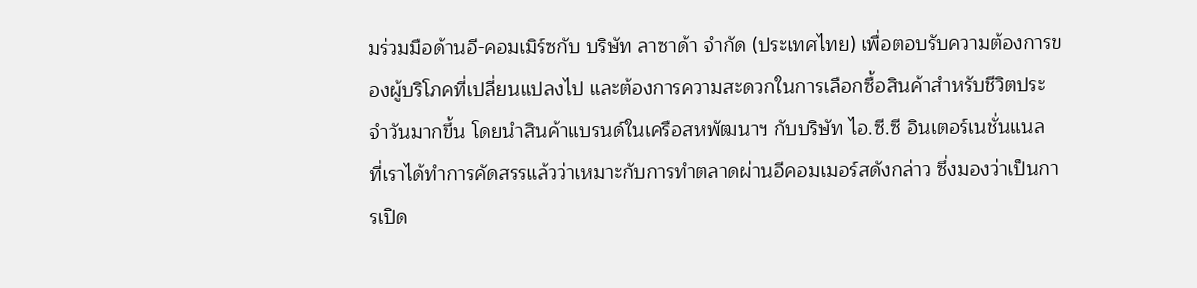มร่วมมือด้านอี-คอมเมิร์ซกับ บริษัท ลาซาด้า จำกัด (ประเทศไทย) เพื่อตอบรับความต้องการของผู้บริโภคที่เปลี่ยนแปลงไป และต้องการความสะดวกในการเลือกซื้อสินค้าสำหรับชีวิตประจำวันมากขึ้น โดยนำสินค้าแบรนด์ในเครือสหพัฒนาฯ กับบริษัท ไอ.ซี.ซี อินเตอร์เนชั่นแนล ที่เราได้ทำการคัดสรรแล้วว่าเหมาะกับการทำตลาดผ่านอีคอมเมอร์สดังกล่าว ซึ่งมองว่าเป็นการเปิด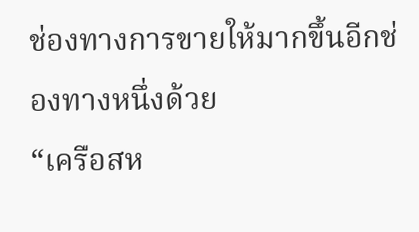ช่องทางการขายให้มากขึ้นอีกช่องทางหนึ่งด้วย
“เครือสห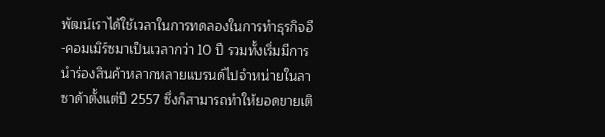พัฒน์เราได้ใช้เวลาในการทดลองในการทำธุรกิจอี-คอมเมิร์ซมาเป็นเวลากว่า 10 ปี รวมทั้งเริ่มมีการนำร่องสินค้าหลากหลายแบรนด์ไปจำหน่ายในลาซาด้าตั้งแต่ปี 2557 ซึ่งก็สามารถทำให้ยอดขายเติ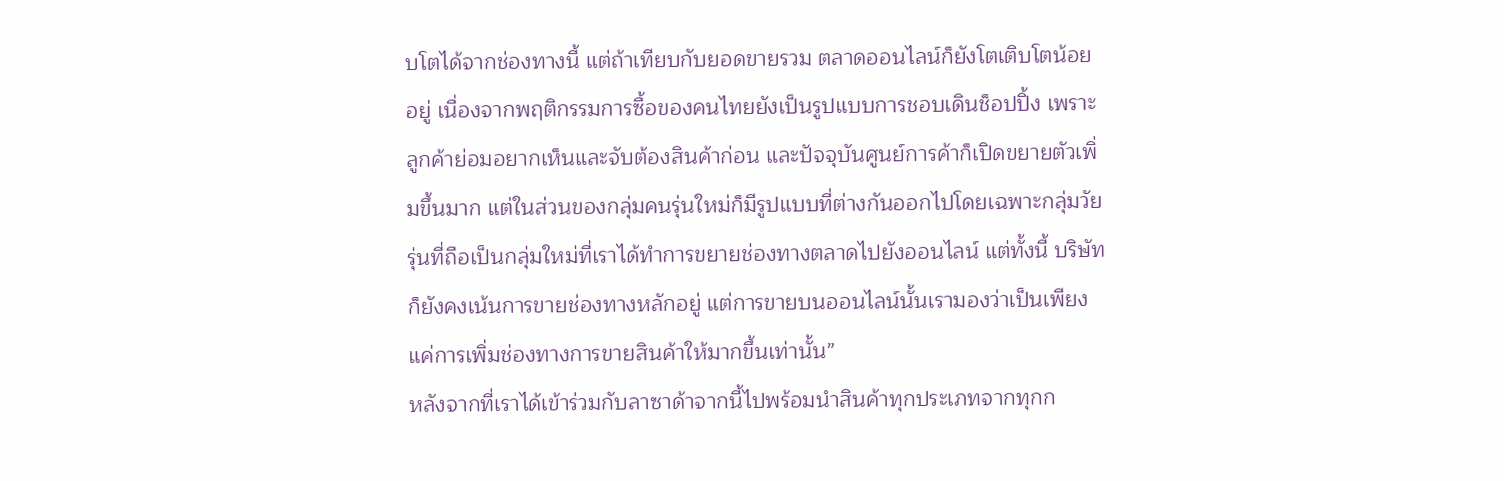บโตได้จากช่องทางนี้ แต่ถ้าเทียบกับยอดขายรวม ตลาดออนไลน์ก็ยังโตเติบโตน้อยอยู่ เนื่องจากพฤติกรรมการซื้อของคนไทยยังเป็นรูปแบบการชอบเดินช็อปปิ้ง เพราะลูกค้าย่อมอยากเห็นและจับต้องสินค้าก่อน และปัจจุบันศูนย์การค้าก็เปิดขยายตัวเพิ่มขึ้นมาก แต่ในส่วนของกลุ่มคนรุ่นใหม่ก็มีรูปแบบที่ต่างกันออกไปโดยเฉพาะกลุ่มวัยรุ่นที่ถือเป็นกลุ่มใหม่ที่เราได้ทำการขยายช่องทางตลาดไปยังออนไลน์ แต่ทั้งนี้ บริษัทก็ยังคงเน้นการขายช่องทางหลักอยู่ แต่การขายบนออนไลน์นั้นเรามองว่าเป็นเพียงแค่การเพิ่มช่องทางการขายสินค้าให้มากขึ้นเท่านั้น”
หลังจากที่เราได้เข้าร่วมกับลาซาด้าจากนี้ไปพร้อมนำสินค้าทุกประเภทจากทุกก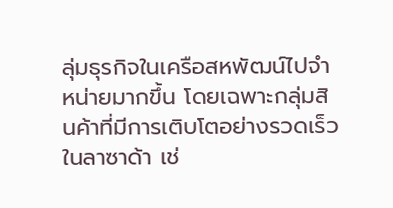ลุ่มธุรกิจในเครือสหพัฒน์ไปจำหน่ายมากขึ้น โดยเฉพาะกลุ่มสินค้าที่มีการเติบโตอย่างรวดเร็วในลาซาด้า เช่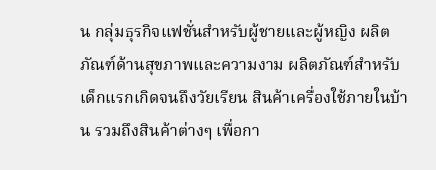น กลุ่มธุรกิจแฟชั่นสำหรับผู้ชายและผู้หญิง ผลิตภัณฑ์ด้านสุขภาพและความงาม ผลิตภัณฑ์สำหรับเด็กแรกเกิดจนถึงวัยเรียน สินค้าเครื่องใช้ภายในบ้าน รวมถึงสินค้าต่างๆ เพื่อกา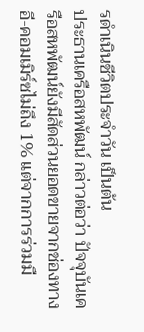รดำเนินชีวิตประจำวัน เป็นต้น
ประธานเครือสหพัฒน์ กล่าวต่อว่า ปัจจุบันเครือสหพัฒน์ยังมีสัดส่วนยอดขายจากช่องทางอี-คอมเมิร์ซไม่ถึง 1% แต่จากการร่วมมื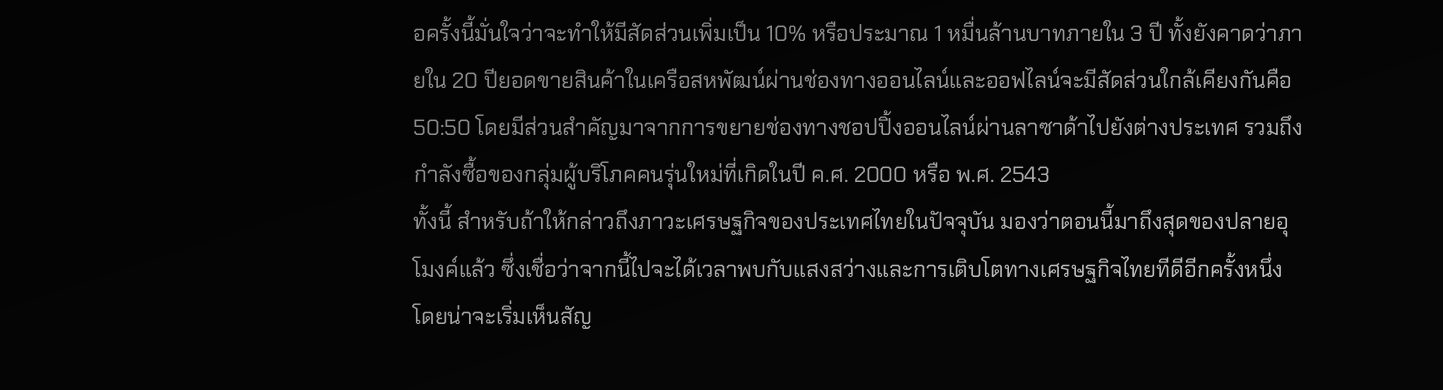อครั้งนี้มั่นใจว่าจะทำให้มีสัดส่วนเพิ่มเป็น 10% หรือประมาณ 1 หมื่นล้านบาทภายใน 3 ปี ทั้งยังคาดว่าภายใน 20 ปียอดขายสินค้าในเครือสหพัฒน์ผ่านช่องทางออนไลน์และออฟไลน์จะมีสัดส่วนใกล้เคียงกันคือ 50:50 โดยมีส่วนสำคัญมาจากการขยายช่องทางชอปปิ้งออนไลน์ผ่านลาซาด้าไปยังต่างประเทศ รวมถึงกำลังซื้อของกลุ่มผู้บริโภคคนรุ่นใหม่ที่เกิดในปี ค.ศ. 2000 หรือ พ.ศ. 2543
ทั้งนี้ สำหรับถ้าให้กล่าวถึงภาวะเศรษฐกิจของประเทศไทยในปัจจุบัน มองว่าตอนนี้มาถึงสุดของปลายอุโมงค์แล้ว ซึ่งเชื่อว่าจากนี้ไปจะได้เวลาพบกับแสงสว่างและการเติบโตทางเศรษฐกิจไทยทีดีอีกครั้งหนึ่ง โดยน่าจะเริ่มเห็นสัญ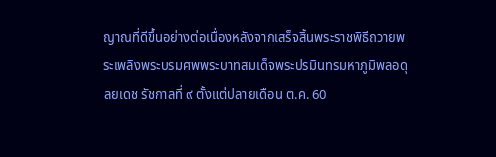ญาณที่ดีขึ้นอย่างต่อเนื่องหลังจากเสร็จสิ้นพระราชพิธีถวายพระเพลิงพระบรมศพพระบาทสมเด็จพระปรมินทรมหาภูมิพลอดุลยเดช รัชกาลที่ ๙ ตั้งแต่ปลายเดือน ต.ค. 60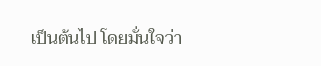เป็นต้นไป โดยมั่นใจว่า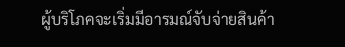ผู้บริโภคจะเริ่มมีอารมณ์จับจ่ายสินค้า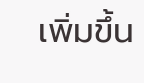เพิ่มขึ้น